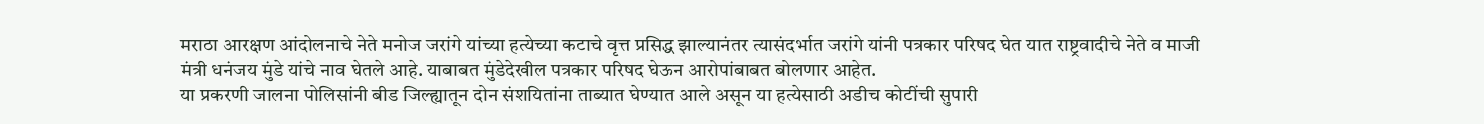मराठा आरक्षण आंदोलनाचे नेते मनोज जरांगे यांच्या हत्येच्या कटाचे वृत्त प्रसिद्ध झाल्यानंतर त्यासंदर्भात जरांगे यांनी पत्रकार परिषद घेत यात राष्ट्रवादीचे नेते व माजी मंत्री धनंजय मुंडे यांचे नाव घेतले आहे. याबाबत मुंडेदेखील पत्रकार परिषद घेऊन आरोपांबाबत बोलणार आहेत.
या प्रकरणी जालना पोलिसांनी बीड जिल्ह्यातून दोन संशयितांना ताब्यात घेण्यात आले असून या हत्येसाठी अडीच कोटींची सुपारी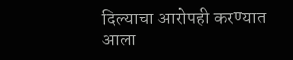दिल्याचा आरोपही करण्यात आला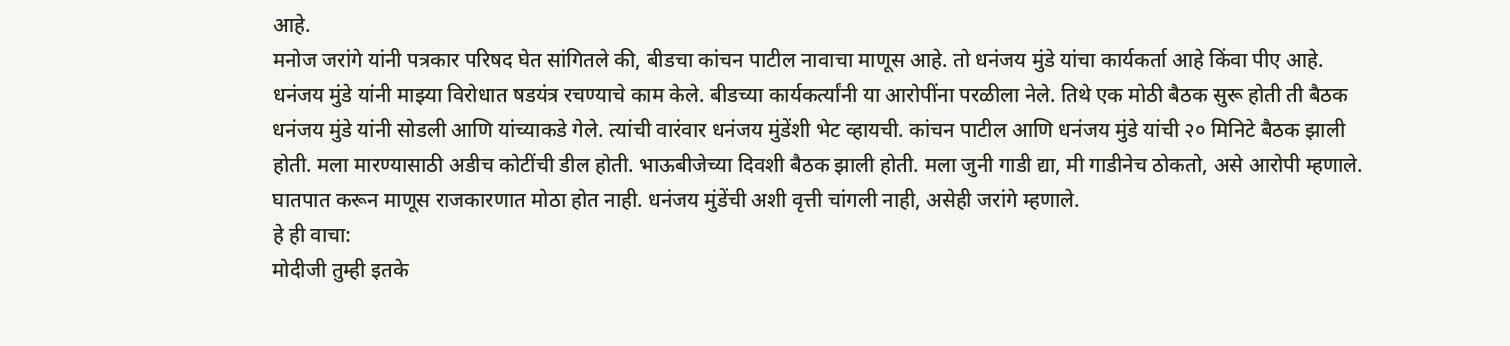आहे.
मनोज जरांगे यांनी पत्रकार परिषद घेत सांगितले की, बीडचा कांचन पाटील नावाचा माणूस आहे. तो धनंजय मुंडे यांचा कार्यकर्ता आहे किंवा पीए आहे. धनंजय मुंडे यांनी माझ्या विरोधात षडयंत्र रचण्याचे काम केले. बीडच्या कार्यकर्त्यांनी या आरोपींना परळीला नेले. तिथे एक मोठी बैठक सुरू होती ती बैठक धनंजय मुंडे यांनी सोडली आणि यांच्याकडे गेले. त्यांची वारंवार धनंजय मुंडेंशी भेट व्हायची. कांचन पाटील आणि धनंजय मुंडे यांची २० मिनिटे बैठक झाली होती. मला मारण्यासाठी अडीच कोटींची डील होती. भाऊबीजेच्या दिवशी बैठक झाली होती. मला जुनी गाडी द्या, मी गाडीनेच ठोकतो, असे आरोपी म्हणाले. घातपात करून माणूस राजकारणात मोठा होत नाही. धनंजय मुंडेंची अशी वृत्ती चांगली नाही, असेही जरांगे म्हणाले.
हे ही वाचा:
मोदीजी तुम्ही इतके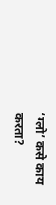‘ग्लो’ कसे काय करता?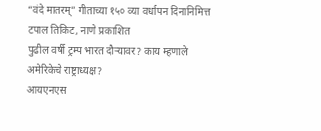“वंदे मातरम्” गीताच्या १५० व्या वर्धापन दिनानिमित्त टपाल तिकिट, नाणे प्रकाशित
पुढील वर्षी ट्रम्प भारत दौऱ्यावर? काय म्हणाले अमेरिकेचे राष्ट्राध्यक्ष?
आयएनएस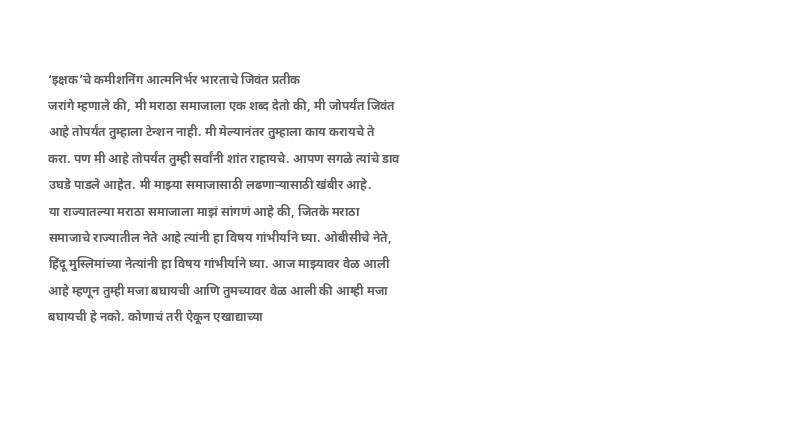‘इक्षक’चे कमीशनिंग आत्मनिर्भर भारताचे जिवंत प्रतीक
जरांगे म्हणाले की, मी मराठा समाजाला एक शब्द देतो की, मी जोपर्यंत जिवंत आहे तोपर्यंत तुम्हाला टेन्शन नाही. मी मेल्यानंतर तुम्हाला काय करायचे ते करा. पण मी आहे तोपर्यंत तुम्ही सर्वांनी शांत राहायचे. आपण सगळे त्यांचे डाव उघडे पाडले आहेत. मी माझ्या समाजासाठी लढणाऱ्यासाठी खंबीर आहे.
या राज्यातल्या मराठा समाजाला माझं सांगणं आहे की, जितके मराठा समाजाचे राज्यातील नेते आहे त्यांनी हा विषय गांभीर्याने घ्या. ओबीसीचे नेते, हिंदू मुस्लिमांच्या नेत्यांनी हा विषय गांभीर्याने घ्या. आज माझ्यावर वेळ आली आहे म्हणून तुम्ही मजा बघायची आणि तुमच्यावर वेळ आली की आम्ही मजा बघायची हे नको. कोणाचं तरी ऐकून एखाद्याच्या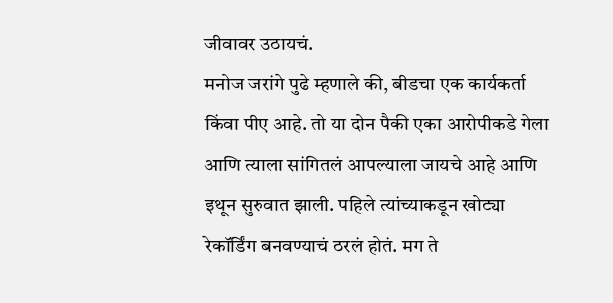जीवावर उठायचं.
मनोज जरांगे पुढे म्हणाले की, बीडचा एक कार्यकर्ता किंवा पीए आहे. तो या दोन पैकी एका आरोपीकडे गेला आणि त्याला सांगितलं आपल्याला जायचे आहे आणि इथून सुरुवात झाली. पहिले त्यांच्याकडून खोट्या रेकॉर्डिंग बनवण्याचं ठरलं होतं. मग ते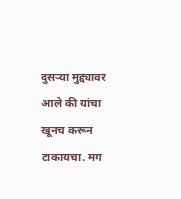दुसऱ्या मुद्द्यावर आले की यांचा खूनच करून टाकायचा. मग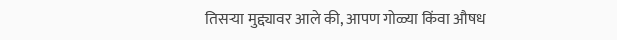तिसऱ्या मुद्द्यावर आले की, आपण गोळ्या किंवा औषध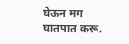घेऊन मग घातपात करू.